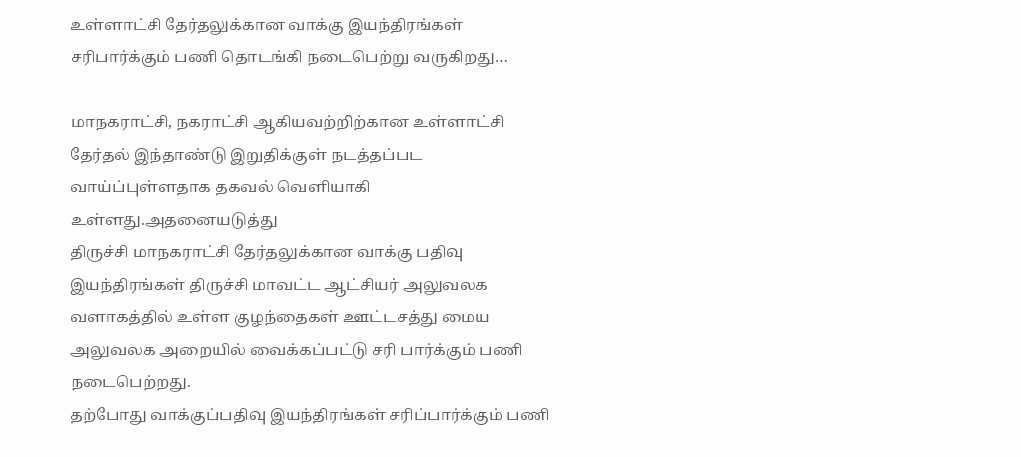உள்ளாட்சி தேர்தலுக்கான வாக்கு இயந்திரங்கள் சரிபார்க்கும் பணி தொடங்கி நடைபெற்று வருகிறது…

மாநகராட்சி, நகராட்சி ஆகியவற்றிற்கான உள்ளாட்சி தேர்தல் இந்தாண்டு இறுதிக்குள் நடத்தப்பட வாய்ப்புள்ளதாக தகவல் வெளியாகி உள்ளது.அதனையடுத்து
திருச்சி மாநகராட்சி தேர்தலுக்கான வாக்கு பதிவு இயந்திரங்கள் திருச்சி மாவட்ட ஆட்சியர் அலுவலக வளாகத்தில் உள்ள குழந்தைகள் ஊட்டசத்து மைய அலுவலக அறையில் வைக்கப்பட்டு சரி பார்க்கும் பணி நடைபெற்றது.
தற்போது வாக்குப்பதிவு இயந்திரங்கள் சரிப்பார்க்கும் பணி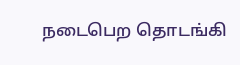நடைபெற தொடங்கி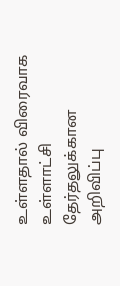உள்ளதால் விரைவாக உள்ளாட்சி தேர்தலுக்கான அறிவிப்பு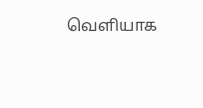வெளியாக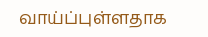வாய்ப்புள்ளதாக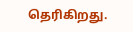தெரிகிறது.